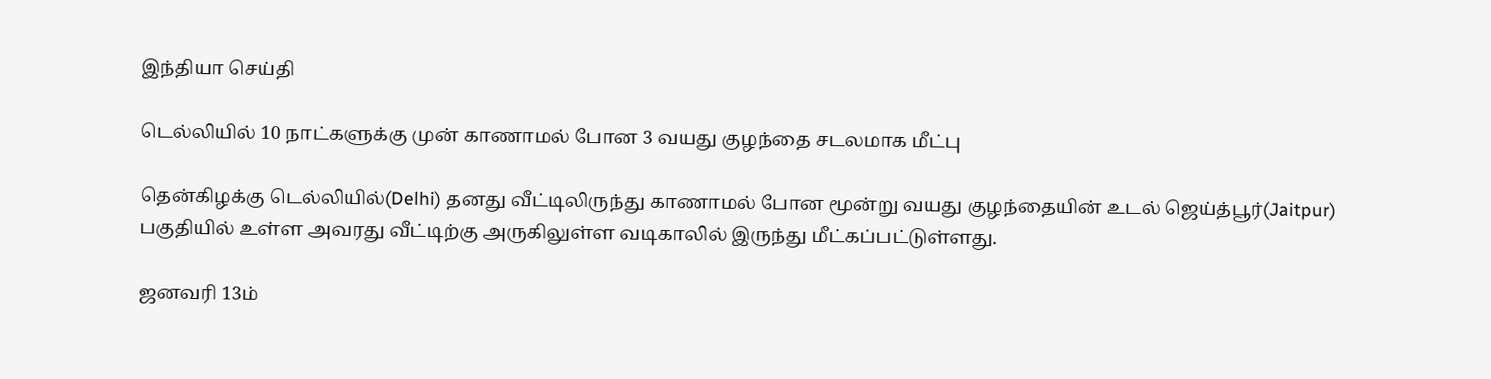இந்தியா செய்தி

டெல்லியில் 10 நாட்களுக்கு முன் காணாமல் போன 3 வயது குழந்தை சடலமாக மீட்பு

தென்கிழக்கு டெல்லியில்(Delhi) தனது வீட்டிலிருந்து காணாமல் போன மூன்று வயது குழந்தையின் உடல் ஜெய்த்பூர்(Jaitpur) பகுதியில் உள்ள அவரது வீட்டிற்கு அருகிலுள்ள வடிகாலில் இருந்து மீட்கப்பட்டுள்ளது.

ஜனவரி 13ம்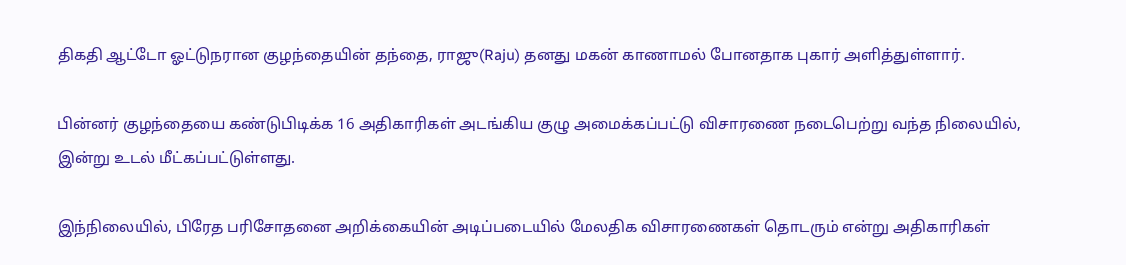திகதி ஆட்டோ ஓட்டுநரான குழந்தையின் தந்தை, ராஜு(Raju) தனது மகன் காணாமல் போனதாக புகார் அளித்துள்ளார்.

பின்னர் குழந்தையை கண்டுபிடிக்க 16 அதிகாரிகள் அடங்கிய குழு அமைக்கப்பட்டு விசாரணை நடைபெற்று வந்த நிலையில், இன்று உடல் மீட்கப்பட்டுள்ளது.

இந்நிலையில், பிரேத பரிசோதனை அறிக்கையின் அடிப்படையில் மேலதிக விசாரணைகள் தொடரும் என்று அதிகாரிகள்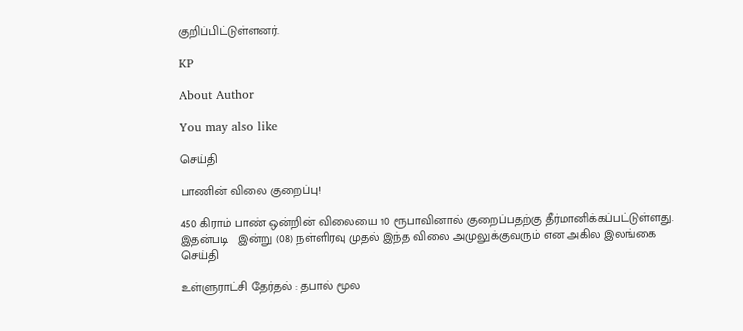குறிப்பிட்டுள்ளனர்.

KP

About Author

You may also like

செய்தி

பாணின் விலை குறைப்பு!

450 கிராம் பாண் ஒன்றின் விலையை 10 ரூபாவினால் குறைப்பதற்கு தீர்மானிக்கப்பட்டுள்ளது. இதன்படி   இன்று (08) நள்ளிரவு முதல் இந்த விலை அமுலுக்குவரும் என அகில இலங்கை
செய்தி

உள்ளுராட்சி தேர்தல் : தபால் மூல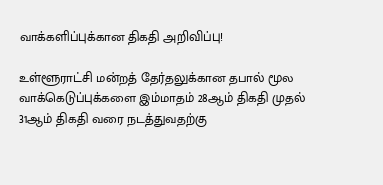வாக்களிப்புக்கான திகதி அறிவிப்பு!

உள்ளூராட்சி மன்றத் தேர்தலுக்கான தபால் மூல வாக்கெடுப்புக்களை இம்மாதம் 28ஆம் திகதி முதல் 31ஆம் திகதி வரை நடத்துவதற்கு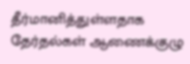தீர்மானித்துள்ளதாக தேர்தல்கள் ஆணைக்குழு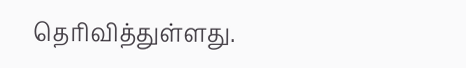தெரிவித்துள்ளது.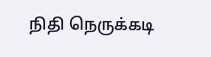நிதி நெருக்கடி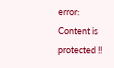error: Content is protected !!